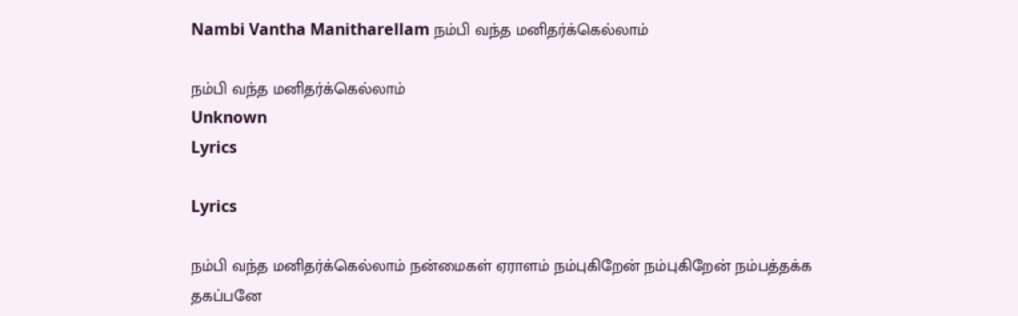Nambi Vantha Manitharellam நம்பி வந்த மனிதர்க்கெல்லாம்

நம்பி வந்த மனிதர்க்கெல்லாம்
Unknown
Lyrics

Lyrics

நம்பி வந்த மனிதர்க்கெல்லாம் நன்மைகள் ஏராளம் நம்புகிறேன் நம்புகிறேன் நம்பத்தக்க தகப்பனே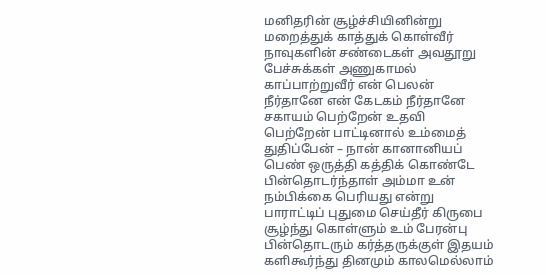மனிதரின் சூழ்ச்சியினின்று மறைத்துக் காத்துக் கொள்வீர் நாவுகளின் சண்டைகள் அவதூறு பேச்சுக்கள் அணுகாமல் காப்பாற்றுவீர் என் பெலன் நீர்தானே என் கேடகம் நீர்தானே சகாயம் பெற்றேன் உதவி பெற்றேன் பாட்டினால் உம்மைத் துதிப்பேன் – நான் கானானியப் பெண் ஒருத்தி கத்திக் கொண்டே பின்தொடர்ந்தாள் அம்மா உன் நம்பிக்கை பெரியது என்று பாராட்டிப் புதுமை செய்தீர் கிருபை சூழ்ந்து கொள்ளும் உம் பேரன்பு பின்தொடரும் கர்த்தருக்குள் இதயம் களிகூர்ந்து தினமும் காலமெல்லாம்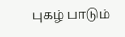புகழ் பாடும்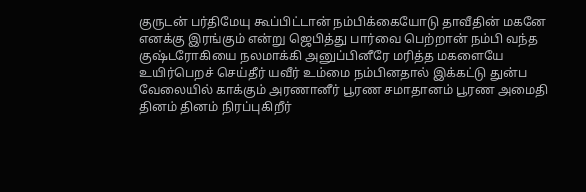குருடன் பர்திமேயு கூப்பிட்டான் நம்பிக்கையோடு தாவீதின் மகனே எனக்கு இரங்கும் என்று ஜெபித்து பார்வை பெற்றான் நம்பி வந்த குஷ்டரோகியை நலமாக்கி அனுப்பினீரே மரித்த மகளையே உயிர்பெறச் செய்தீர் யவீர் உம்மை நம்பினதால் இக்கட்டு துன்ப வேலையில் காக்கும் அரணானீர் பூரண சமாதானம் பூரண அமைதி தினம் தினம் நிரப்புகிறீர்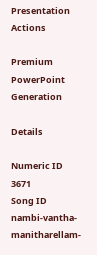Presentation Actions

Premium PowerPoint Generation

Details

Numeric ID
3671
Song ID
nambi-vantha-manitharellam-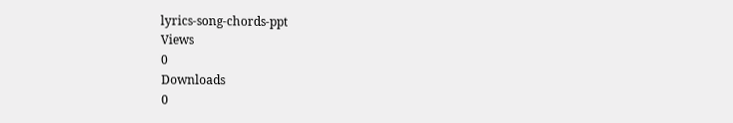lyrics-song-chords-ppt
Views
0
Downloads
0